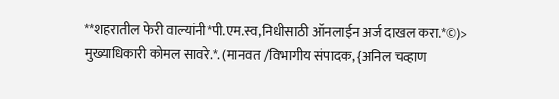**शहरातील फेरी वाल्यांनी*पी.एम.स्व,निधीसाठी ऑनलाईन अर्ज दाखल करा.*©)> मुख्याधिकारी कोमल सावरे.*. (मानवत /विभागीय संपादक, {अनिल चव्हाण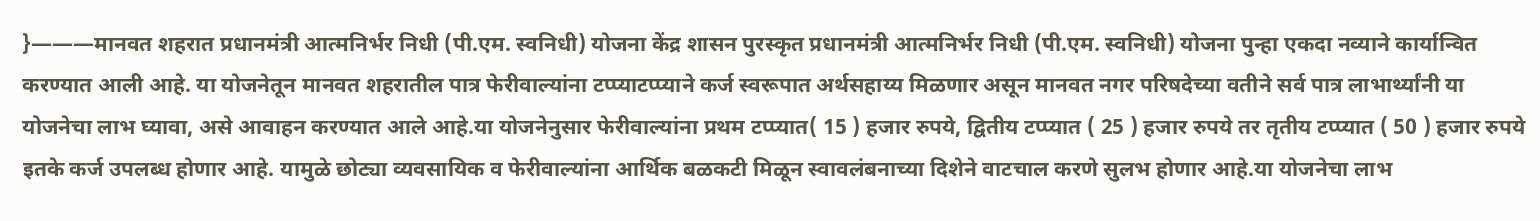}———मानवत शहरात प्रधानमंत्री आत्मनिर्भर निधी (पी.एम. स्वनिधी) योजना केंद्र शासन पुरस्कृत प्रधानमंत्री आत्मनिर्भर निधी (पी.एम. स्वनिधी) योजना पुन्हा एकदा नव्याने कार्यान्वित करण्यात आली आहे. या योजनेतून मानवत शहरातील पात्र फेरीवाल्यांना टप्प्याटप्प्याने कर्ज स्वरूपात अर्थसहाय्य मिळणार असून मानवत नगर परिषदेच्या वतीने सर्व पात्र लाभार्थ्यांनी या योजनेचा लाभ घ्यावा, असे आवाहन करण्यात आले आहे.या योजनेनुसार फेरीवाल्यांना प्रथम टप्प्यात( 15 ) हजार रुपये, द्वितीय टप्प्यात ( 25 ) हजार रुपये तर तृतीय टप्प्यात ( 50 ) हजार रुपये इतके कर्ज उपलब्ध होणार आहे. यामुळे छोट्या व्यवसायिक व फेरीवाल्यांना आर्थिक बळकटी मिळून स्वावलंबनाच्या दिशेने वाटचाल करणे सुलभ होणार आहे.या योजनेचा लाभ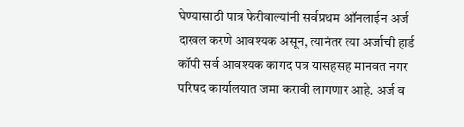घेण्यासाठी पात्र फेरीवाल्यांनी सर्वप्रथम ऑनलाईन अर्ज दाखल करणे आवश्यक असून, त्यानंतर त्या अर्जाची हार्ड कॉपी सर्व आवश्यक कागद पत्र यासहसह मानवत नगर परिषद कार्यालयात जमा करावी लागणार आहे. अर्ज व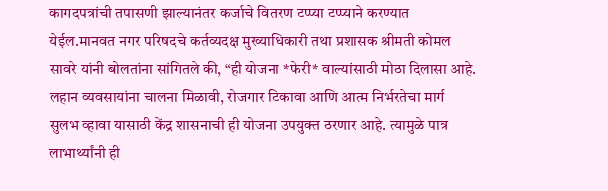कागदपत्रांची तपासणी झाल्यानंतर कर्जाचे वितरण टप्प्या टप्प्याने करण्यात येईल.मानवत नगर परिषदचे कर्तव्यदक्ष मुख्याधिकारी तथा प्रशासक श्रीमती कोमल सावरे यांनी बोलतांना सांगितले की, “ही योजना *फेरी* वाल्यांसाठी मोठा दिलासा आहे. लहान व्यवसायांना चालना मिळावी, रोजगार टिकावा आणि आत्म निर्भरतेचा मार्ग सुलभ व्हावा यासाठी केंद्र शासनाची ही योजना उपयुक्त ठरणार आहे. त्यामुळे पात्र लाभार्थ्यांनी ही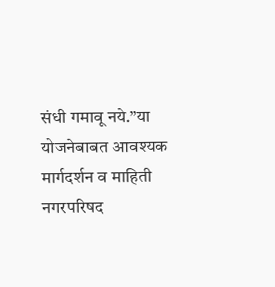संधी गमावू नये.”या योजनेबाबत आवश्यक मार्गदर्शन व माहिती नगरपरिषद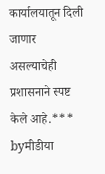कार्यालयातून दिली जाणार असल्याचेही प्रशासनाने स्पष्ट केले आहे.***
byमीडीया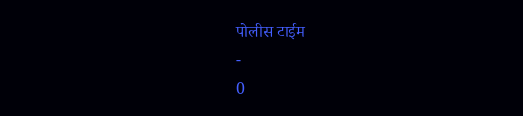पोलीस टाईम
-
0